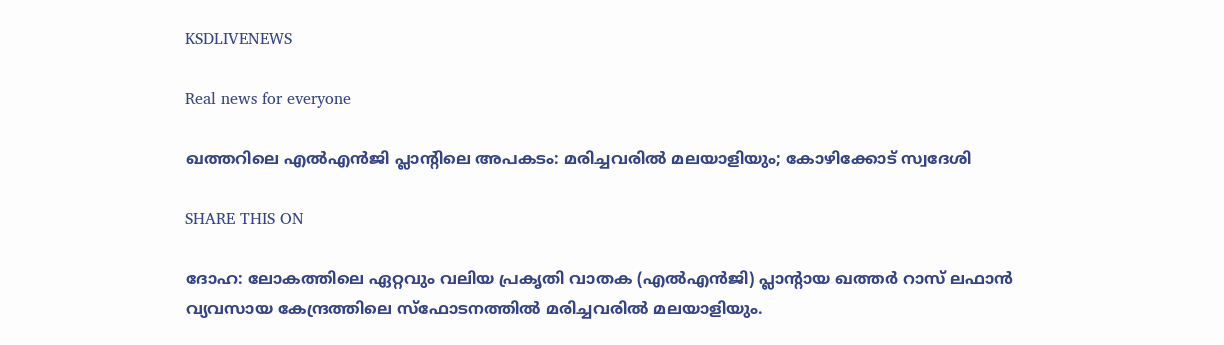KSDLIVENEWS

Real news for everyone

ഖത്തറിലെ എൽ‌എൻജി പ്ലാന്റിലെ അപകടം: മരിച്ചവരിൽ മലയാളിയും; കോഴിക്കോട് സ്വദേശി

SHARE THIS ON

ദോഹ: ലോകത്തിലെ ഏറ്റവും വലിയ പ്രകൃതി വാതക (എൽഎൻജി) പ്ലാന്റായ ഖത്തർ റാസ് ലഫാൻ വ്യവസായ കേന്ദ്രത്തിലെ സ്ഫോടനത്തിൽ മരിച്ചവരിൽ മലയാളിയും.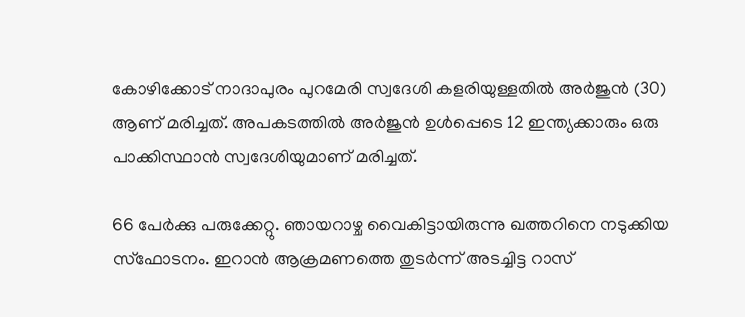കോഴിക്കോട് നാദാപുരം പുറമേരി സ്വദേശി കളരിയുള്ളതിൽ അർജുൻ (30) ആണ് മരിച്ചത്. അപകടത്തിൽ അർജുൻ ഉൾപ്പെടെ 12 ഇന്ത്യക്കാരും ഒരു പാക്കിസ്ഥാൻ സ്വദേശിയുമാണ് മരിച്ചത്.

66 പേർക്കു പരുക്കേറ്റു. ഞായറാഴ്ച വൈകിട്ടായിരുന്നു ഖത്തറിനെ നടുക്കിയ സ്ഫോടനം. ഇറാൻ ആക്രമണത്തെ തുടർന്ന് അടച്ചിട്ട റാസ്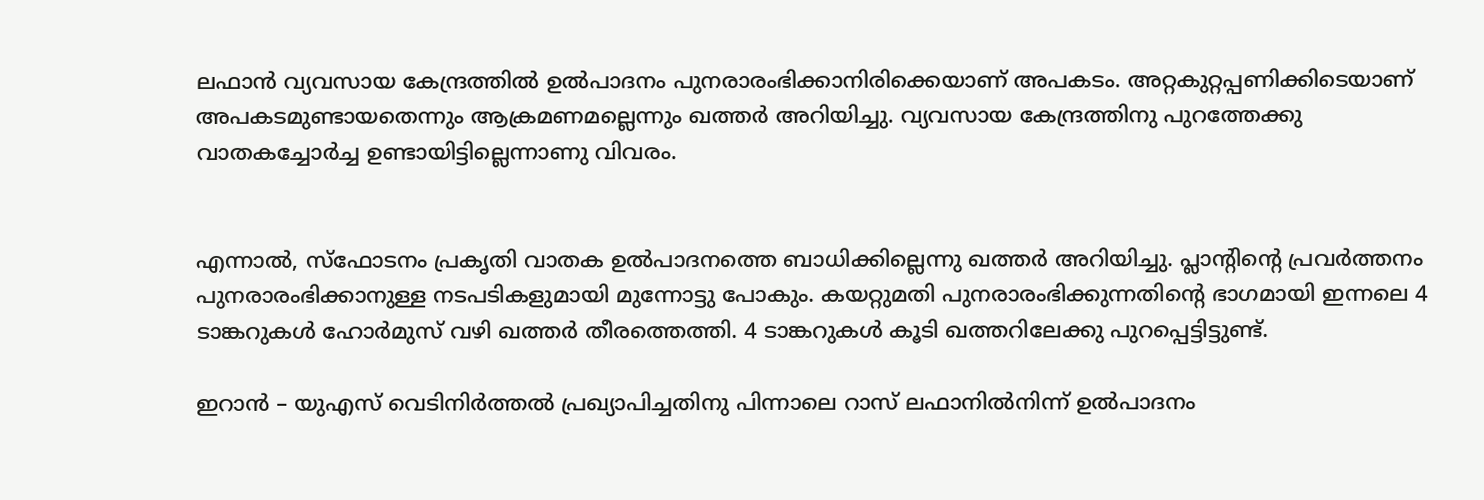ലഫാൻ വ്യവസായ കേന്ദ്രത്തിൽ ഉൽപാദനം പുനരാരംഭിക്കാനിരിക്കെയാണ് അപകടം. അറ്റകുറ്റപ്പണിക്കിടെയാണ് അപകടമുണ്ടായതെന്നും ആക്രമണമല്ലെന്നും ഖത്തർ അറിയിച്ചു. വ്യവസായ കേന്ദ്രത്തിനു പുറത്തേക്കു വാതകച്ചോർച്ച ഉണ്ടായിട്ടില്ലെന്നാണു വിവരം.


എന്നാൽ, സ്ഫോടനം പ്രകൃതി വാതക ഉൽപാദനത്തെ ബാധിക്കില്ലെന്നു ഖത്തർ അറിയിച്ചു. പ്ലാന്റിന്റെ പ്രവർത്തനം പുനരാരംഭിക്കാനുള്ള നടപടികളുമായി മുന്നോട്ടു പോകും. കയറ്റുമതി പുനരാരംഭിക്കുന്നതിന്റെ ഭാഗമായി ഇന്നലെ 4 ടാങ്കറുകൾ ഹോർമുസ് വഴി ഖത്തർ തീരത്തെത്തി. 4 ടാങ്കറുകൾ കൂടി ഖത്തറിലേക്കു പുറപ്പെട്ടിട്ടുണ്ട്.

ഇറാൻ – യുഎസ് വെടിനിർത്തൽ പ്രഖ്യാപിച്ചതിനു പിന്നാലെ റാസ് ലഫാനിൽനിന്ന് ഉൽപാദനം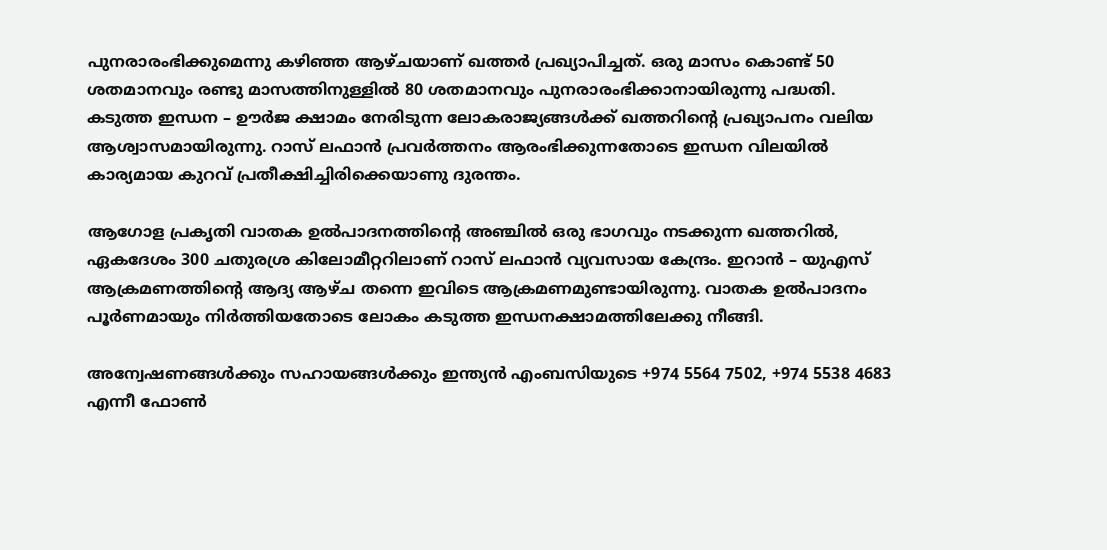പുനരാരംഭിക്കുമെന്നു കഴിഞ്ഞ ആഴ്ചയാണ് ഖത്തർ പ്രഖ്യാപിച്ചത്. ഒരു മാസം കൊണ്ട് 50 ശതമാനവും രണ്ടു മാസത്തിനുള്ളിൽ 80 ശതമാനവും പുനരാരംഭിക്കാനായിരുന്നു പദ്ധതി. കടുത്ത ഇന്ധന – ഊർജ ക്ഷാമം നേരിടുന്ന ലോകരാജ്യങ്ങൾക്ക് ഖത്തറിന്റെ പ്രഖ്യാപനം വലിയ ആശ്വാസമായിരുന്നു. റാസ് ലഫാൻ പ്രവർത്തനം ആരംഭിക്കുന്നതോടെ ഇന്ധന വിലയിൽ കാര്യമായ കുറവ് പ്രതീക്ഷിച്ചിരിക്കെയാണു ദുരന്തം.

ആഗോള പ്രകൃതി വാതക ഉൽപാദനത്തിന്റെ അഞ്ചിൽ ഒരു ഭാഗവും നടക്കുന്ന ഖത്തറിൽ, ഏകദേശം 300 ചതുരശ്ര കിലോമീറ്ററിലാണ് റാസ് ലഫാൻ വ്യവസായ കേന്ദ്രം. ഇറാൻ – യുഎസ് ആക്രമണത്തിന്റെ ആദ്യ ആഴ്ച തന്നെ ഇവിടെ ആക്രമണമുണ്ടായിരുന്നു. വാതക ഉൽപാദനം പൂർണമായും നിർത്തിയതോടെ ലോകം കടുത്ത ഇന്ധനക്ഷാമത്തിലേക്കു നീങ്ങി.

അന്വേഷണങ്ങൾക്കും സഹായങ്ങൾക്കും ഇന്ത്യൻ എംബസിയുടെ +974 5564 7502, +974 5538 4683 എന്നീ ഫോൺ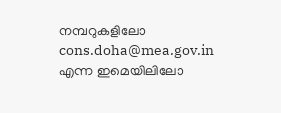നമ്പറുകളിലോ cons.doha@mea.gov.in എന്ന ഇമെയിലിലോ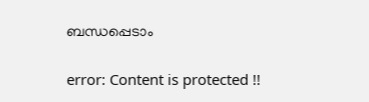ബന്ധപ്പെടാം

error: Content is protected !!